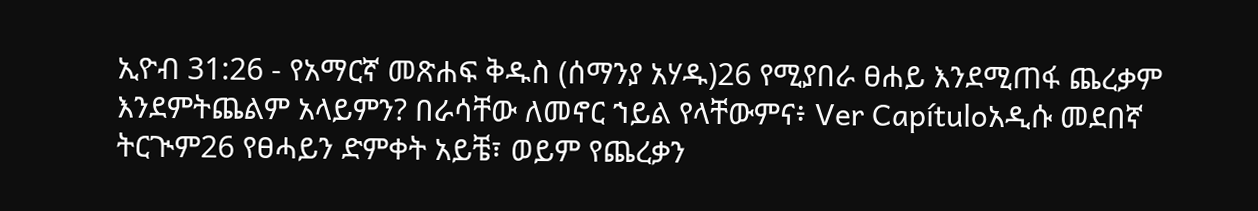ኢዮብ 31:26 - የአማርኛ መጽሐፍ ቅዱስ (ሰማንያ አሃዱ)26 የሚያበራ ፀሐይ እንደሚጠፋ ጨረቃም እንደምትጨልም አላይምን? በራሳቸው ለመኖር ኀይል የላቸውምና፥ Ver Capítuloአዲሱ መደበኛ ትርጒም26 የፀሓይን ድምቀት አይቼ፣ ወይም የጨረቃን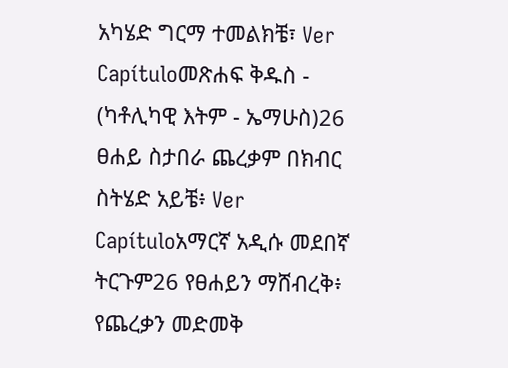አካሄድ ግርማ ተመልክቼ፣ Ver Capítuloመጽሐፍ ቅዱስ - (ካቶሊካዊ እትም - ኤማሁስ)26 ፀሐይ ስታበራ ጨረቃም በክብር ስትሄድ አይቼ፥ Ver Capítuloአማርኛ አዲሱ መደበኛ ትርጉም26 የፀሐይን ማሸብረቅ፥ የጨረቃን መድመቅ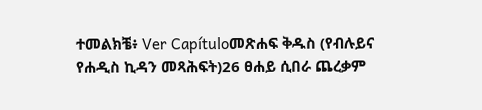ተመልክቼ፥ Ver Capítuloመጽሐፍ ቅዱስ (የብሉይና የሐዲስ ኪዳን መጻሕፍት)26 ፀሐይ ሲበራ ጨረቃም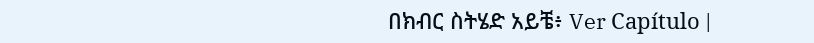በክብር ስትሄድ አይቼ፥ Ver Capítulo |